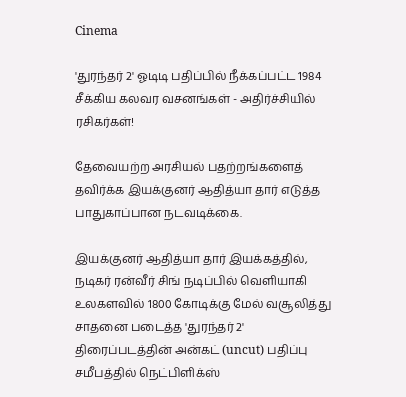Cinema

'துரந்தர் 2' ஓடிடி பதிப்பில் நீக்கப்பட்ட 1984 சீக்கிய கலவர வசனங்கள் - அதிர்ச்சியில் ரசிகர்கள்!

தேவையற்ற அரசியல் பதற்றங்களைத் தவிர்க்க இயக்குனர் ஆதித்யா தார் எடுத்த பாதுகாப்பான நடவடிக்கை.

இயக்குனர் ஆதித்யா தார் இயக்கத்தில், நடிகர் ரன்வீர் சிங் நடிப்பில் வெளியாகி உலகளவில் 1800 கோடிக்கு மேல் வசூலித்து சாதனை படைத்த 'துரந்தர் 2' திரைப்படத்தின் அன்கட் (uncut) பதிப்பு சமீபத்தில் நெட்பிளிக்ஸ்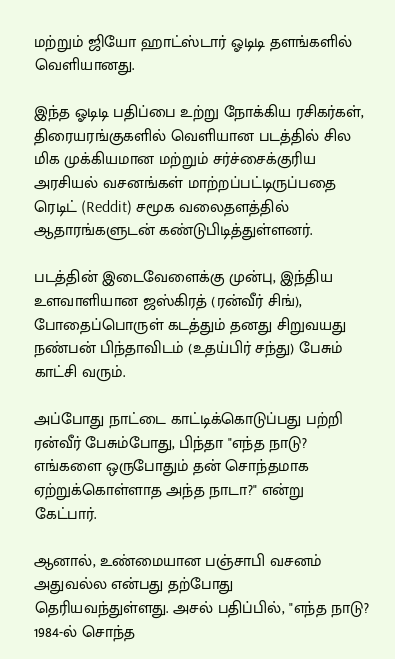மற்றும் ஜியோ ஹாட்ஸ்டார் ஓடிடி தளங்களில் வெளியானது.

இந்த ஓடிடி பதிப்பை உற்று நோக்கிய ரசிகர்கள், திரையரங்குகளில் வெளியான படத்தில் சில மிக முக்கியமான மற்றும் சர்ச்சைக்குரிய அரசியல் வசனங்கள் மாற்றப்பட்டிருப்பதை ரெடிட் (Reddit) சமூக வலைதளத்தில் ஆதாரங்களுடன் கண்டுபிடித்துள்ளனர்.

படத்தின் இடைவேளைக்கு முன்பு, இந்திய உளவாளியான ஜஸ்கிரத் (ரன்வீர் சிங்), போதைப்பொருள் கடத்தும் தனது சிறுவயது நண்பன் பிந்தாவிடம் (உதய்பிர் சந்து) பேசும் காட்சி வரும்.

அப்போது நாட்டை காட்டிக்கொடுப்பது பற்றி ரன்வீர் பேசும்போது, பிந்தா "எந்த நாடு? எங்களை ஒருபோதும் தன் சொந்தமாக ஏற்றுக்கொள்ளாத அந்த நாடா?" என்று கேட்பார்.

ஆனால், உண்மையான பஞ்சாபி வசனம் அதுவல்ல என்பது தற்போது தெரியவந்துள்ளது. அசல் பதிப்பில், "எந்த நாடு? 1984-ல் சொந்த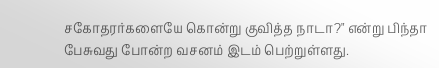சகோதரர்களையே கொன்று குவித்த நாடா?" என்று பிந்தா பேசுவது போன்ற வசனம் இடம் பெற்றுள்ளது.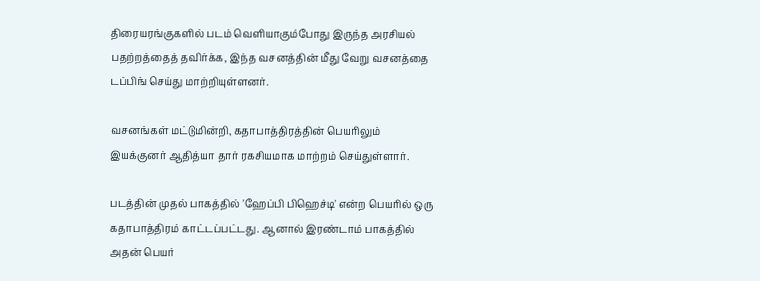திரையரங்குகளில் படம் வெளியாகும்போது இருந்த அரசியல் பதற்றத்தைத் தவிர்க்க, இந்த வசனத்தின் மீது வேறு வசனத்தை டப்பிங் செய்து மாற்றியுள்ளனர்.

வசனங்கள் மட்டுமின்றி, கதாபாத்திரத்தின் பெயரிலும் இயக்குனர் ஆதித்யா தார் ரகசியமாக மாற்றம் செய்துள்ளார்.

படத்தின் முதல் பாகத்தில் 'ஹேப்பி பிஹெச்டி' என்ற பெயரில் ஒரு கதாபாத்திரம் காட்டப்பட்டது. ஆனால் இரண்டாம் பாகத்தில் அதன் பெயர்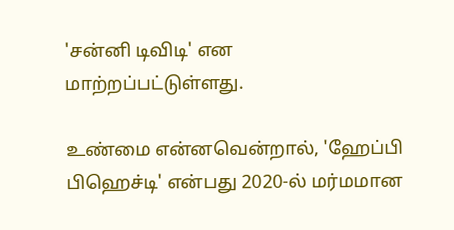'சன்னி டிவிடி' என மாற்றப்பட்டுள்ளது.

உண்மை என்னவென்றால், 'ஹேப்பி பிஹெச்டி' என்பது 2020-ல் மர்மமான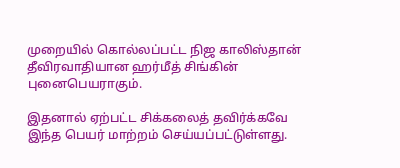முறையில் கொல்லப்பட்ட நிஜ காலிஸ்தான் தீவிரவாதியான ஹர்மீத் சிங்கின் புனைபெயராகும்.

இதனால் ஏற்பட்ட சிக்கலைத் தவிர்க்கவே இந்த பெயர் மாற்றம் செய்யப்பட்டுள்ளது.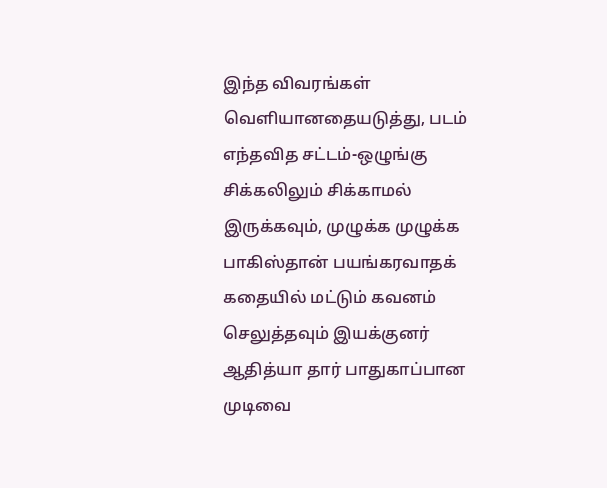இந்த விவரங்கள் வெளியானதையடுத்து, படம் எந்தவித சட்டம்-ஒழுங்கு சிக்கலிலும் சிக்காமல் இருக்கவும், முழுக்க முழுக்க பாகிஸ்தான் பயங்கரவாதக் கதையில் மட்டும் கவனம் செலுத்தவும் இயக்குனர் ஆதித்யா தார் பாதுகாப்பான முடிவை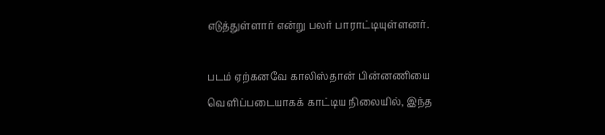எடுத்துள்ளார் என்று பலர் பாராட்டியுள்ளனர்.

படம் ஏற்கனவே காலிஸ்தான் பின்னணியை வெளிப்படையாகக் காட்டிய நிலையில், இந்த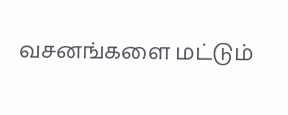வசனங்களை மட்டும்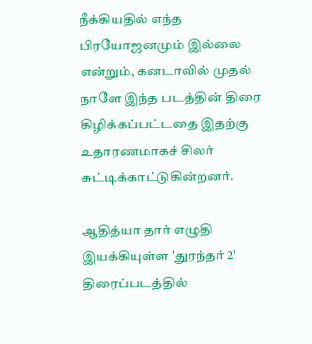நீக்கியதில் எந்த பிரயோஜனமும் இல்லை என்றும், கனடாவில் முதல் நாளே இந்த படத்தின் திரை கிழிக்கப்பட்டதை இதற்கு உதாரணமாகச் சிலர் சுட்டிக்காட்டுகின்றனர்.

ஆதித்யா தார் எழுதி இயக்கியுள்ள 'துரந்தர் 2' திரைப்படத்தில்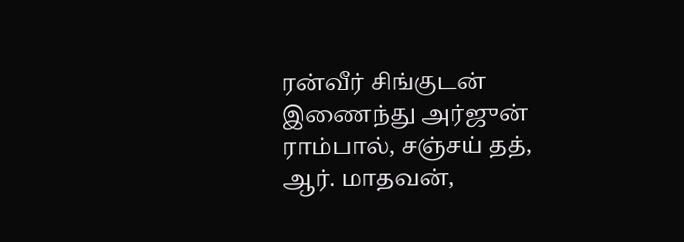ரன்வீர் சிங்குடன் இணைந்து அர்ஜுன் ராம்பால், சஞ்சய் தத், ஆர். மாதவன்,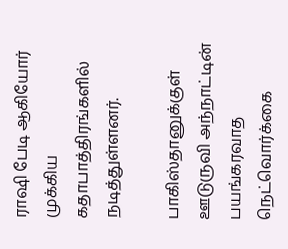ராஷி பேடி ஆகியோர் முக்கிய கதாபாத்திரங்களில் நடித்துள்ளனர்.

பாகிஸ்தானுக்குள் ஊடுருவி அந்நாட்டின் பயங்கரவாத நெட்வொர்க்கை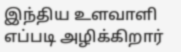இந்திய உளவாளி எப்படி அழிக்கிறார்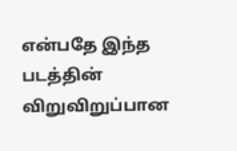என்பதே இந்த படத்தின் விறுவிறுப்பான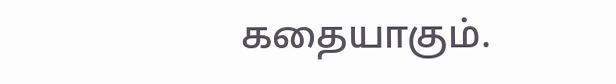கதையாகும்.